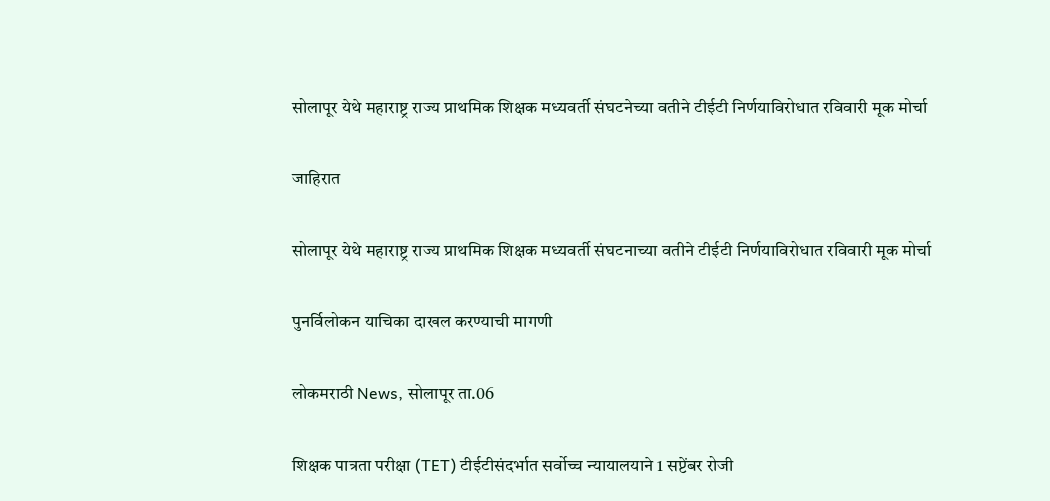सोलापूर येथे महाराष्ट्र राज्य प्राथमिक शिक्षक मध्यवर्ती संघटनेच्या वतीने टीईटी निर्णयाविरोधात रविवारी मूक मोर्चा

जाहिरात

सोलापूर येथे महाराष्ट्र राज्य प्राथमिक शिक्षक मध्यवर्ती संघटनाच्या वतीने टीईटी निर्णयाविरोधात रविवारी मूक मोर्चा

पुनर्विलोकन याचिका दाखल करण्याची मागणी

लोकमराठी News, सोलापूर ता.06

शिक्षक पात्रता परीक्षा (TET) टीईटीसंदर्भात सर्वोच्च न्यायालयाने 1 सप्टेंबर रोजी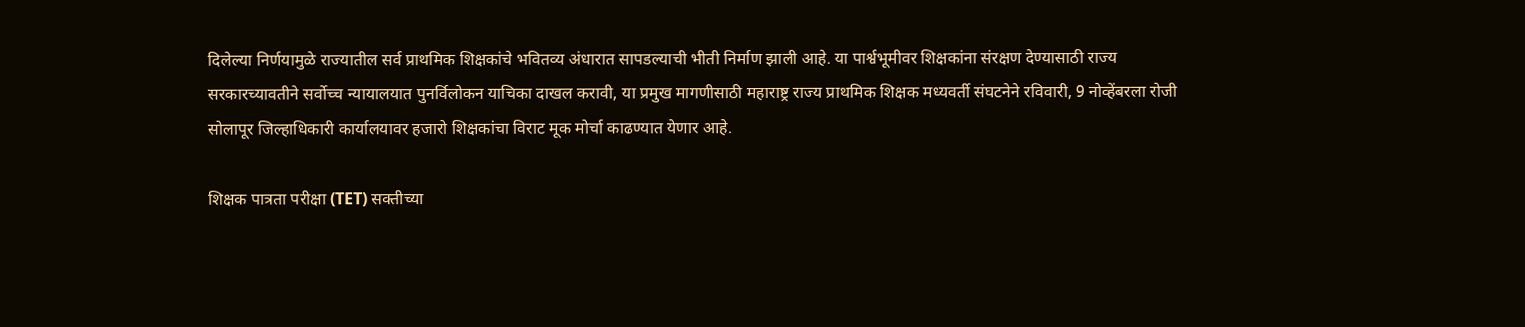दिलेल्या निर्णयामुळे राज्यातील सर्व प्राथमिक शिक्षकांचे भवितव्य अंधारात सापडल्याची भीती निर्माण झाली आहे. या पार्श्वभूमीवर शिक्षकांना संरक्षण देण्यासाठी राज्य सरकारच्यावतीने सर्वोच्च न्यायालयात पुनर्विलोकन याचिका दाखल करावी, या प्रमुख मागणीसाठी महाराष्ट्र राज्य प्राथमिक शिक्षक मध्यवर्ती संघटनेने रविवारी, 9 नोव्हेंबरला रोजी सोलापूर जिल्हाधिकारी कार्यालयावर हजारो शिक्षकांचा विराट मूक मोर्चा काढण्यात येणार आहे.

शिक्षक पात्रता परीक्षा (TET) सक्तीच्या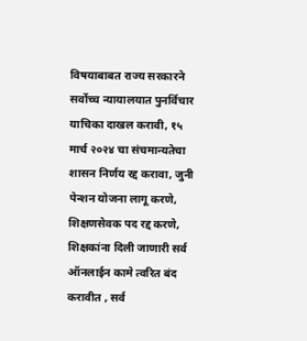विषयाबाबत राज्य सरकारने सर्वोच्च न्यायालयात पुनर्विचार याचिका दाखल करावी, १५ मार्च २०२४ चा संचमान्यतेचा शासन निर्णय रद्द करावा, जुनी पेन्शन योजना लागू करणे, शिक्षणसेवक पद रद्द करणे, शिक्षकांना दिली जाणारी सर्व ऑनलाईन कामे त्वरित बंद करावीत , सर्व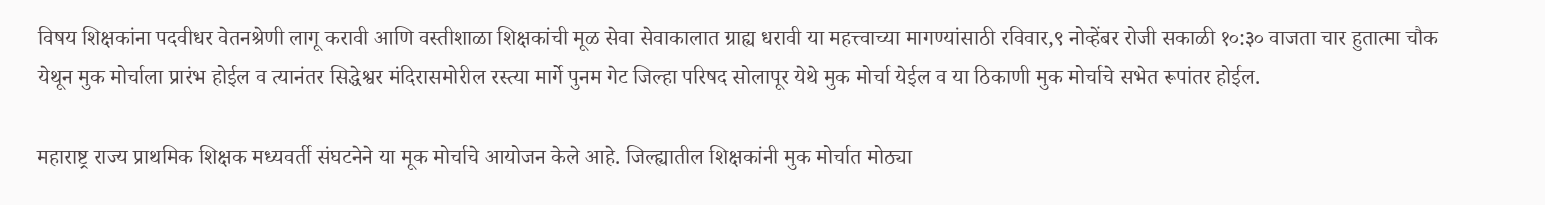विषय शिक्षकांना पदवीधर वेतनश्रेणी लागू करावी आणि वस्तीशाळा शिक्षकांची मूळ सेवा सेवाकालात ग्राह्य धरावी या महत्त्वाच्या मागण्यांसाठी रविवार,९ नोव्हेंबर रोजी सकाळी १०:३० वाजता चार हुतात्मा चौक येथून मुक मोर्चाला प्रारंभ होईल व त्यानंतर सिद्धेश्वर मंदिरासमोरील रस्त्या मार्गे पुनम गेट जिल्हा परिषद सोलापूर येथे मुक मोर्चा येईल व या ठिकाणी मुक मोर्चाचे सभेत रूपांतर होईल.

महाराष्ट्र राज्य प्राथमिक शिक्षक मध्यवर्ती संघटनेने या मूक मोर्चाचे आयोजन केले आहे. जिल्ह्यातील शिक्षकांनी मुक मोर्चात मोठ्या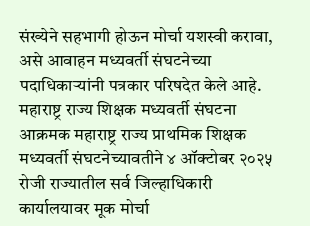संख्येने सहभागी होऊन मोर्चा यशस्वी करावा, असे आवाहन मध्यवर्ती संघटनेच्या पदाधिकाऱ्यांनी पत्रकार परिषदेत केले आहे. महाराष्ट्र राज्य शिक्षक मध्यवर्ती संघटना आक्रमक महाराष्ट्र राज्य प्राथमिक शिक्षक मध्यवर्ती संघटनेच्यावतीने ४ ऑक्टोबर २०२५ रोजी राज्यातील सर्व जिल्हाधिकारी कार्यालयावर मूक मोर्चा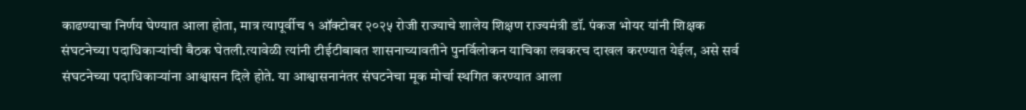काढण्याचा निर्णय घेण्यात आला होता, मात्र त्यापूर्वीच १ ऑक्टोबर २०२५ रोजी राज्याचे शालेय शिक्षण राज्यमंत्री डॉ. पंकज भोयर यांनी शिक्षक संघटनेच्या पदाधिकाऱ्यांची बैठक घेतली.त्यावेळी त्यांनी टीईटीबाबत शासनाच्यावतीने पुनर्विलोकन याचिका लवकरच दाखल करण्यात येईल, असे सर्व संघटनेच्या पदाधिकाऱ्यांना आश्वासन दिले होते. या आश्वासनानंतर संघटनेचा मूक मोर्चा स्थगित करण्यात आला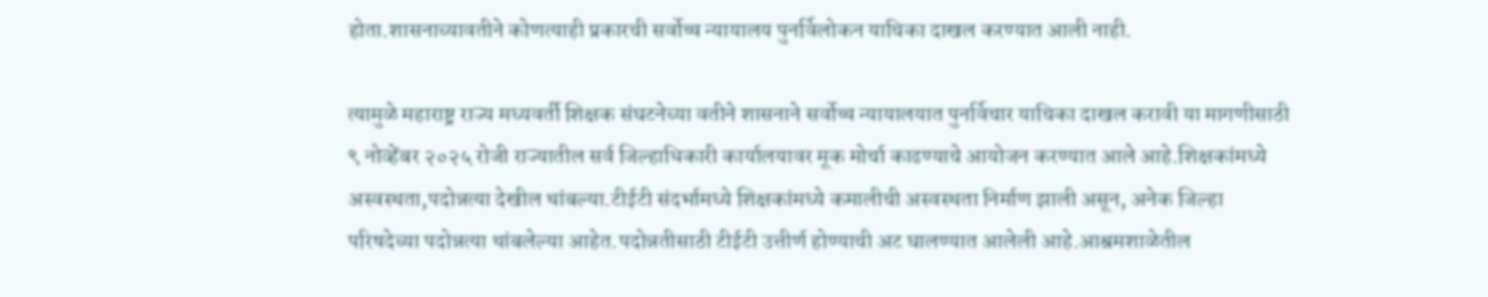होता.शासनाच्यावतीने कोणत्याही प्रकारची सर्वोच्च न्यायालय पुनर्विलोकन याचिका दाखल करण्यात आली नाही.

त्यामुळे महाराष्ट्र राज्य मध्यवर्ती शिक्षक संघटनेच्या वतीने शासनाने सर्वोच्च न्यायालयात पुनर्विचार याचिका दाखल करावी या मागणीसाठी ९ नोव्हेंबर २०२५ रोजी राज्यातील सर्व जिल्हाधिकारी कार्यालयावर मूक मोर्चा काढण्याचे आयोजन करण्यात आले आहे.शिक्षकांमध्ये अस्वस्थता,पदोन्नत्या देखील थांबल्या.टीईटी संदर्भामध्ये शिक्षकांमध्ये कमालीची अस्वस्थता निर्माण झाली असून, अनेक जिल्हा परिषदेच्या पदोन्नत्या थांबलेल्या आहेत.पदोन्नतीसाठी टीईटी उत्तीर्ण होण्याची अट घालण्यात आलेली आहे.आश्रमशाळेतील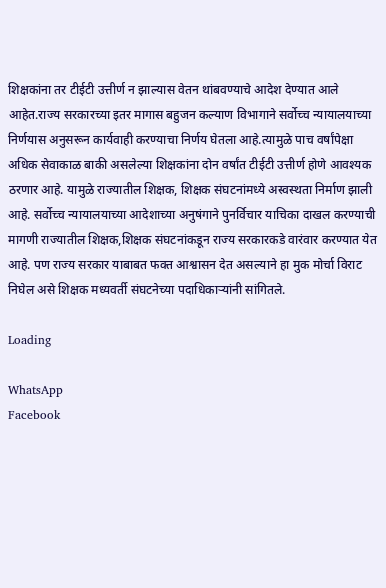शिक्षकांना तर टीईटी उत्तीर्ण न झाल्यास वेतन थांबवण्याचे आदेश देण्यात आले आहेत.राज्य सरकारच्या इतर मागास बहुजन कल्याण विभागाने सर्वोच्च न्यायालयाच्या निर्णयास अनुसरून कार्यवाही करण्याचा निर्णय घेतला आहे.त्यामुळे पाच वर्षांपेक्षा अधिक सेवाकाळ बाकी असलेल्या शिक्षकांना दोन वर्षांत टीईटी उत्तीर्ण होणे आवश्यक ठरणार आहे. यामुळे राज्यातील शिक्षक, शिक्षक संघटनांमध्ये अस्वस्थता निर्माण झाली आहे. सर्वोच्च न्यायालयाच्या आदेशाच्या अनुषंगाने पुनर्विचार याचिका दाखल करण्याची मागणी राज्यातील शिक्षक,शिक्षक संघटनांकडून राज्य सरकारकडे वारंवार करण्यात येत आहे. पण राज्य सरकार याबाबत फक्त आश्वासन देत असल्याने हा मुक मोर्चा विराट निघेल असे शिक्षक मध्यवर्ती संघटनेच्या पदाधिकाऱ्यांनी सांगितले.

Loading

WhatsApp
Facebook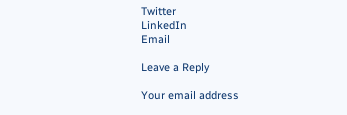Twitter
LinkedIn
Email

Leave a Reply

Your email address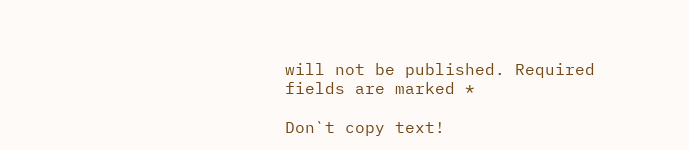will not be published. Required fields are marked *

Don`t copy text!